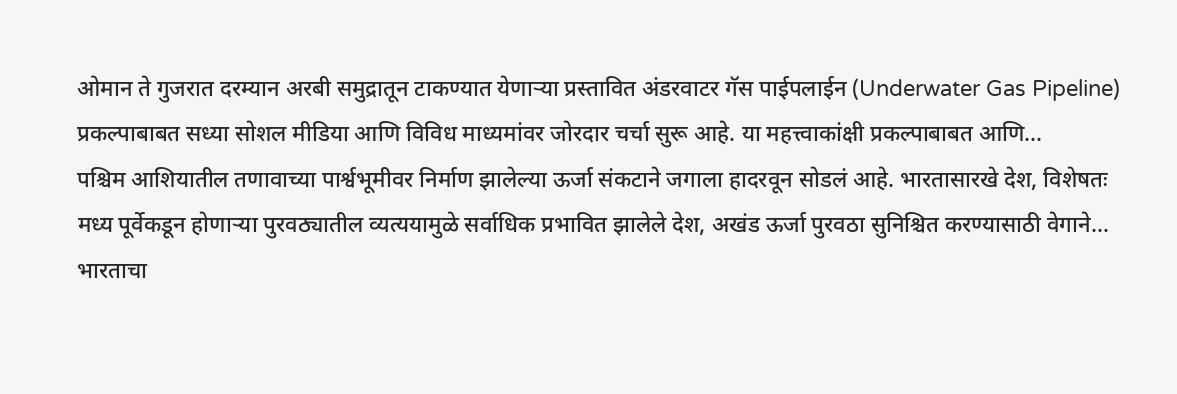ओमान ते गुजरात दरम्यान अरबी समुद्रातून टाकण्यात येणाऱ्या प्रस्तावित अंडरवाटर गॅस पाईपलाईन (Underwater Gas Pipeline) प्रकल्पाबाबत सध्या सोशल मीडिया आणि विविध माध्यमांवर जोरदार चर्चा सुरू आहे. या महत्त्वाकांक्षी प्रकल्पाबाबत आणि…
पश्चिम आशियातील तणावाच्या पार्श्वभूमीवर निर्माण झालेल्या ऊर्जा संकटाने जगाला हादरवून सोडलं आहे. भारतासारखे देश, विशेषतः मध्य पूर्वेकडून होणाऱ्या पुरवठ्यातील व्यत्ययामुळे सर्वाधिक प्रभावित झालेले देश, अखंड ऊर्जा पुरवठा सुनिश्चित करण्यासाठी वेगाने…
भारताचा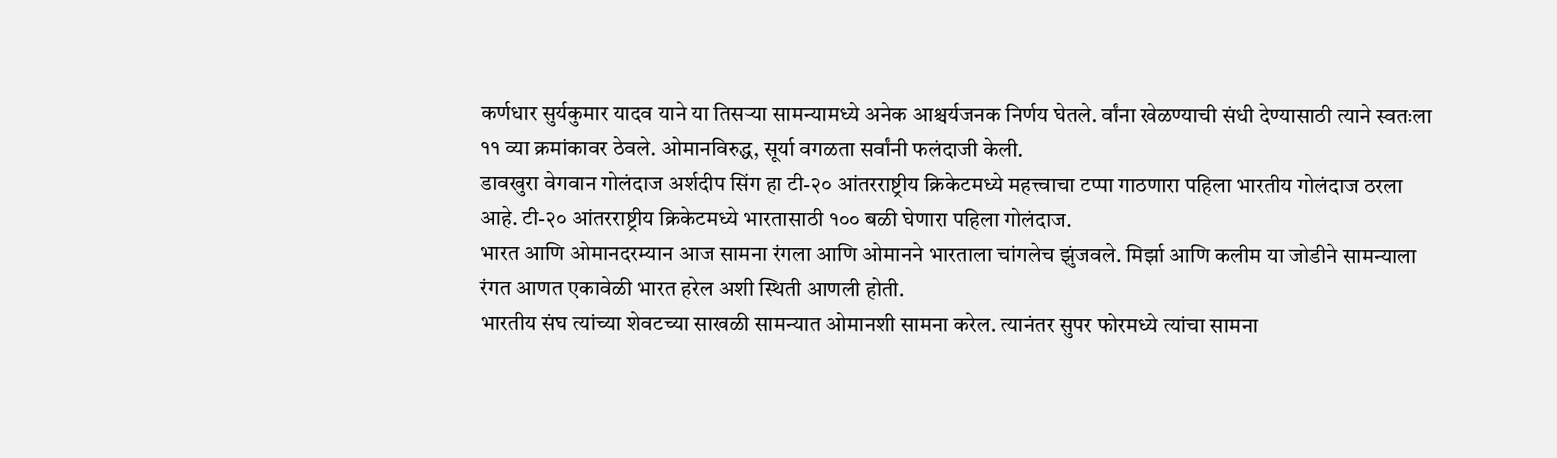कर्णधार सुर्यकुमार यादव याने या तिसऱ्या सामन्यामध्ये अनेक आश्चर्यजनक निर्णय घेतले. र्वांना खेळण्याची संधी देण्यासाठी त्याने स्वतःला ११ व्या क्रमांकावर ठेवले. ओमानविरुद्ध, सूर्या वगळता सर्वांनी फलंदाजी केली.
डावखुरा वेगवान गोलंदाज अर्शदीप सिंग हा टी-२० आंतरराष्ट्रीय क्रिकेटमध्ये महत्त्वाचा टप्पा गाठणारा पहिला भारतीय गोलंदाज ठरला आहे. टी-२० आंतरराष्ट्रीय क्रिकेटमध्ये भारतासाठी १०० बळी घेणारा पहिला गोलंदाज.
भारत आणि ओमानदरम्यान आज सामना रंगला आणि ओमानने भारताला चांगलेच झुंजवले. मिर्झा आणि कलीम या जोडीने सामन्याला रंगत आणत एकावेळी भारत हरेल अशी स्थिती आणली होती.
भारतीय संघ त्यांच्या शेवटच्या साखळी सामन्यात ओमानशी सामना करेल. त्यानंतर सुपर फोरमध्ये त्यांचा सामना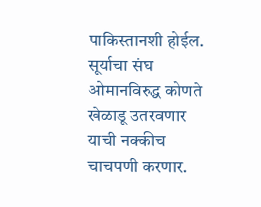पाकिस्तानशी होईल. सूर्याचा संघ ओमानविरुद्ध कोणते खेळाडू उतरवणार याची नक्कीच चाचपणी करणार.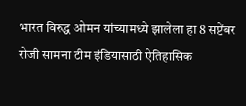भारत विरुद्ध ओमन यांच्यामध्ये झालेला हा 8 सप्टेंबर रोजी सामना टीम इंडियासाठी ऐतिहासिक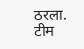ठरला. टीम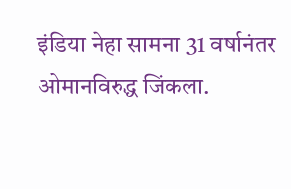इंडिया नेहा सामना 31 वर्षानंतर ओमानविरुद्ध जिंकला.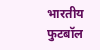भारतीय फुटबॉल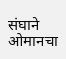संघाने ओमानचा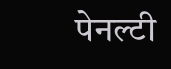पेनल्टी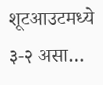शूटआउटमध्ये ३-२ असा…